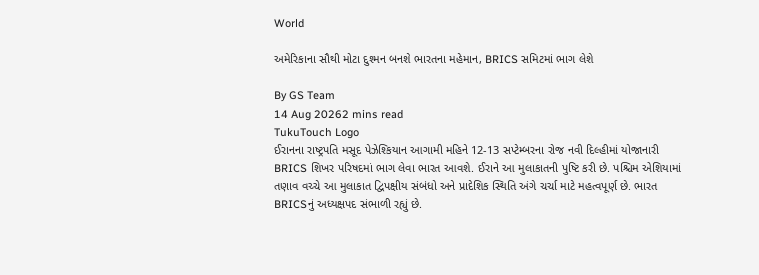World

અમેરિકાના સૌથી મોટા દુશ્મન બનશે ભારતના મહેમાન, BRICS સમિટમાં ભાગ લેશે

By GS Team
14 Aug 20262 mins read
TukuTouch Logo
ઈરાનના રાષ્ટ્રપતિ મસૂદ પેઝેશ્કિયાન આગામી મહિને 12-13 સપ્ટેમ્બરના રોજ નવી દિલ્હીમાં યોજાનારી BRICS શિખર પરિષદમાં ભાગ લેવા ભારત આવશે. ઈરાને આ મુલાકાતની પુષ્ટિ કરી છે. પશ્ચિમ એશિયામાં તણાવ વચ્ચે આ મુલાકાત દ્વિપક્ષીય સંબંધો અને પ્રાદેશિક સ્થિતિ અંગે ચર્ચા માટે મહત્વપૂર્ણ છે. ભારત BRICSનું અધ્યક્ષપદ સંભાળી રહ્યું છે.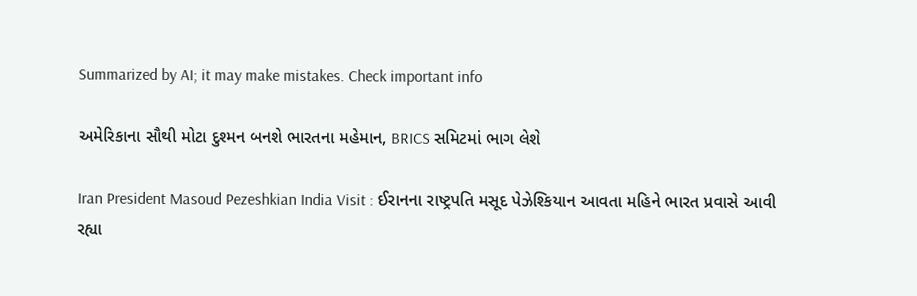Summarized by AI; it may make mistakes. Check important info

અમેરિકાના સૌથી મોટા દુશ્મન બનશે ભારતના મહેમાન, BRICS સમિટમાં ભાગ લેશે

Iran President Masoud Pezeshkian India Visit : ઈરાનના રાષ્ટ્રપતિ મસૂદ પેઝેશ્કિયાન આવતા મહિને ભારત પ્રવાસે આવી રહ્યા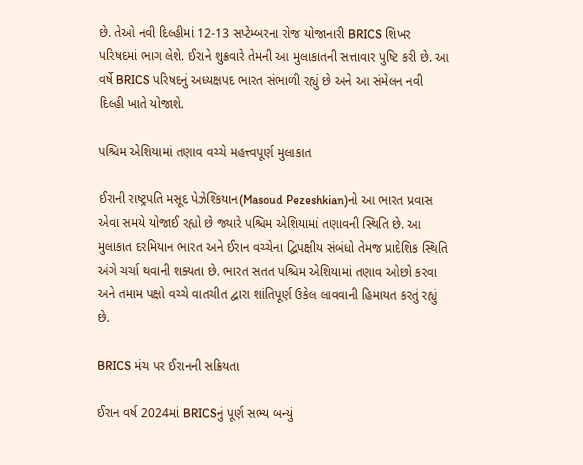છે. તેઓ નવી દિલ્હીમાં 12-13 સપ્ટેમ્બરના રોજ યોજાનારી BRICS શિખર પરિષદમાં ભાગ લેશે. ઈરાને શુક્રવારે તેમની આ મુલાકાતની સત્તાવાર પુષ્ટિ કરી છે. આ વર્ષે BRICS પરિષદનું અધ્યક્ષપદ ભારત સંભાળી રહ્યું છે અને આ સંમેલન નવી દિલ્હી ખાતે યોજાશે.

પશ્ચિમ એશિયામાં તણાવ વચ્ચે મહત્ત્વપૂર્ણ મુલાકાત

ઈરાની રાષ્ટ્રપતિ મસૂદ પેઝેશ્કિયાન(Masoud Pezeshkian)નો આ ભારત પ્રવાસ એવા સમયે યોજાઈ રહ્યો છે જ્યારે પશ્ચિમ એશિયામાં તણાવની સ્થિતિ છે. આ મુલાકાત દરમિયાન ભારત અને ઈરાન વચ્ચેના દ્વિપક્ષીય સંબંધો તેમજ પ્રાદેશિક સ્થિતિ અંગે ચર્ચા થવાની શક્યતા છે. ભારત સતત પશ્ચિમ એશિયામાં તણાવ ઓછો કરવા અને તમામ પક્ષો વચ્ચે વાતચીત દ્વારા શાંતિપૂર્ણ ઉકેલ લાવવાની હિમાયત કરતું રહ્યું છે.

BRICS મંચ પર ઈરાનની સક્રિયતા

ઈરાન વર્ષ 2024માં BRICSનું પૂર્ણ સભ્ય બન્યું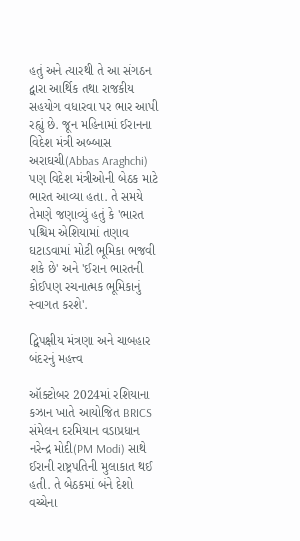હતું અને ત્યારથી તે આ સંગઠન દ્વારા આર્થિક તથા રાજકીય સહયોગ વધારવા પર ભાર આપી રહ્યું છે. જૂન મહિનામાં ઈરાનના વિદેશ મંત્રી અબ્બાસ અરાઘચી(Abbas Araghchi) પણ વિદેશ મંત્રીઓની બેઠક માટે ભારત આવ્યા હતા. તે સમયે તેમણે જણાવ્યું હતું કે 'ભારત પશ્ચિમ એશિયામાં તણાવ ઘટાડવામાં મોટી ભૂમિકા ભજવી શકે છે' અને 'ઈરાન ભારતની કોઈપણ રચનાત્મક ભૂમિકાનું સ્વાગત કરશે'.

દ્વિપક્ષીય મંત્રણા અને ચાબહાર બંદરનું મહત્ત્વ

ઑક્ટોબર 2024માં રશિયાના કઝાન ખાતે આયોજિત BRICS સંમેલન દરમિયાન વડાપ્રધાન નરેન્દ્ર મોદી(PM Modi) સાથે ઈરાની રાષ્ટ્રપતિની મુલાકાત થઈ હતી. તે બેઠકમાં બંને દેશો વચ્ચેના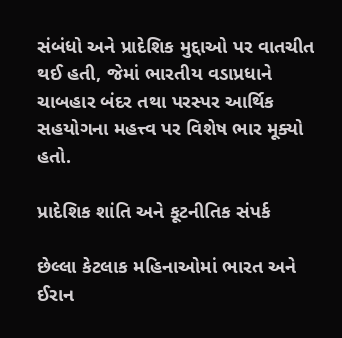સંબંધો અને પ્રાદેશિક મુદ્દાઓ પર વાતચીત થઈ હતી, જેમાં ભારતીય વડાપ્રધાને ચાબહાર બંદર તથા પરસ્પર આર્થિક સહયોગના મહત્ત્વ પર વિશેષ ભાર મૂક્યો હતો.

પ્રાદેશિક શાંતિ અને કૂટનીતિક સંપર્ક

છેલ્લા કેટલાક મહિનાઓમાં ભારત અને ઈરાન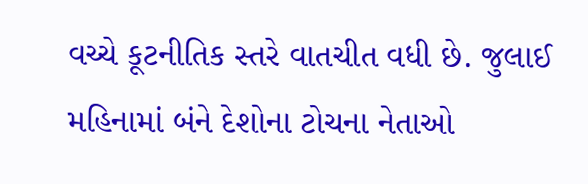વચ્ચે કૂટનીતિક સ્તરે વાતચીત વધી છે. જુલાઈ મહિનામાં બંને દેશોના ટોચના નેતાઓ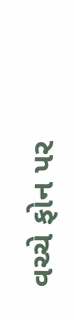વચ્ચે ફોન પર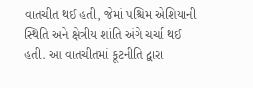વાતચીત થઈ હતી, જેમાં પશ્ચિમ એશિયાની સ્થિતિ અને ક્ષેત્રીય શાંતિ અંગે ચર્ચા થઈ હતી. આ વાતચીતમાં કૂટનીતિ દ્વારા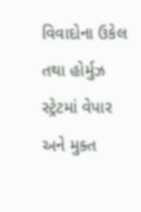વિવાદોના ઉકેલ તથા હોર્મુઝ સ્ટ્રેટમાં વેપાર અને મુક્ત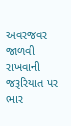અવરજવર જાળવી રાખવાની જરૂરિયાત પર ભાર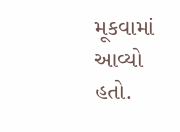મૂકવામાં આવ્યો હતો.